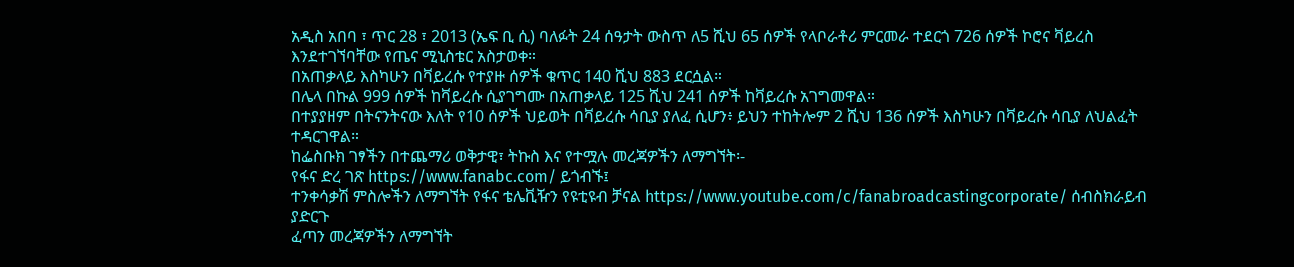አዲስ አበባ ፣ ጥር 28 ፣ 2013 (ኤፍ ቢ ሲ) ባለፉት 24 ሰዓታት ውስጥ ለ5 ሺህ 65 ሰዎች የላቦራቶሪ ምርመራ ተደርጎ 726 ሰዎች ኮሮና ቫይረስ እንደተገኘባቸው የጤና ሚኒስቴር አስታወቀ።
በአጠቃላይ እስካሁን በቫይረሱ የተያዙ ሰዎች ቁጥር 140 ሺህ 883 ደርሷል።
በሌላ በኩል 999 ሰዎች ከቫይረሱ ሲያገግሙ በአጠቃላይ 125 ሺህ 241 ሰዎች ከቫይረሱ አገግመዋል።
በተያያዘም በትናንትናው እለት የ10 ሰዎች ህይወት በቫይረሱ ሳቢያ ያለፈ ሲሆን፥ ይህን ተከትሎም 2 ሺህ 136 ሰዎች እስካሁን በቫይረሱ ሳቢያ ለህልፈት ተዳርገዋል።
ከፌስቡክ ገፃችን በተጨማሪ ወቅታዊ፣ ትኩስ እና የተሟሉ መረጃዎችን ለማግኘት፡-
የፋና ድረ ገጽ https://www.fanabc.com/ ይጎብኙ፤
ተንቀሳቃሽ ምስሎችን ለማግኘት የፋና ቴሌቪዥን የዩቲዩብ ቻናል https://www.youtube.com/c/fanabroadcastingcorporate/ ሰብስክራይብ ያድርጉ
ፈጣን መረጃዎችን ለማግኘት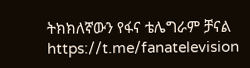ትክክለኛውን የፋና ቴሌግራም ቻናል https://t.me/fanatelevision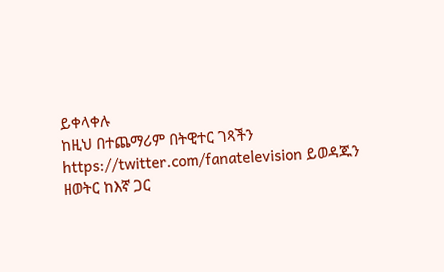ይቀላቀሉ
ከዚህ በተጨማሪም በትዊተር ገጻችን https://twitter.com/fanatelevision ይወዳጁን
ዘወትር ከእኛ ጋር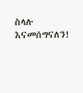ስላሉ እናመሰግናለን!